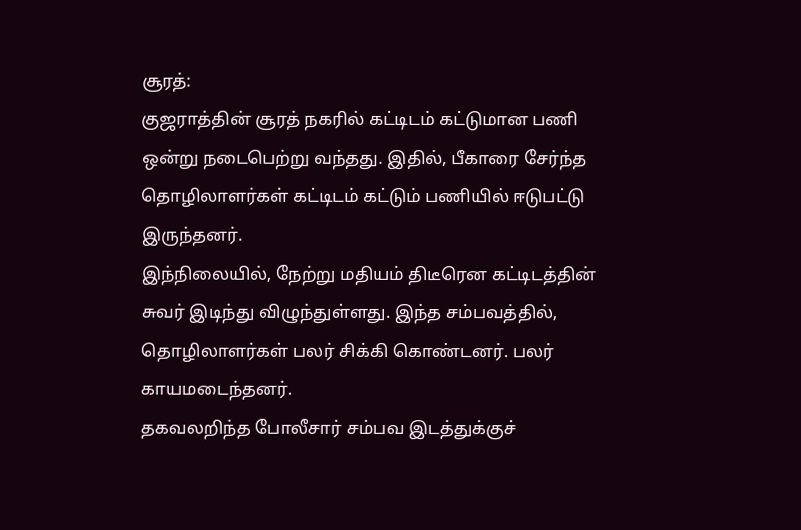சூரத்:
குஜராத்தின் சூரத் நகரில் கட்டிடம் கட்டுமான பணி ஒன்று நடைபெற்று வந்தது. இதில், பீகாரை சேர்ந்த தொழிலாளர்கள் கட்டிடம் கட்டும் பணியில் ஈடுபட்டு இருந்தனர்.
இந்நிலையில், நேற்று மதியம் திடீரென கட்டிடத்தின் சுவர் இடிந்து விழுந்துள்ளது. இந்த சம்பவத்தில், தொழிலாளர்கள் பலர் சிக்கி கொண்டனர். பலர் காயமடைந்தனர்.
தகவலறிந்த போலீசார் சம்பவ இடத்துக்குச்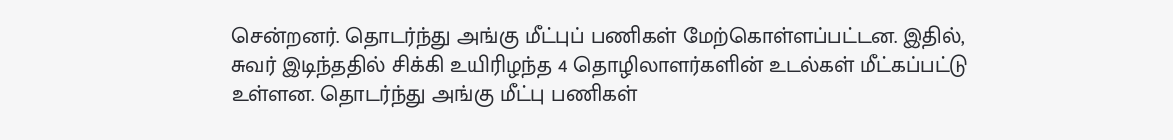சென்றனர். தொடர்ந்து அங்கு மீட்புப் பணிகள் மேற்கொள்ளப்பட்டன. இதில், சுவர் இடிந்ததில் சிக்கி உயிரிழந்த 4 தொழிலாளர்களின் உடல்கள் மீட்கப்பட்டு உள்ளன. தொடர்ந்து அங்கு மீட்பு பணிகள்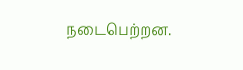நடைபெற்றன.